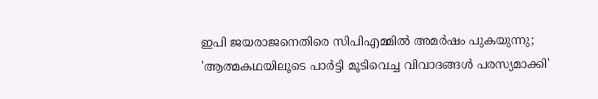ഇപി ജയരാജനെതിരെ സിപിഎമ്മിൽ അമര്‍ഷം പുകയുന്നു; 'ആത്മകഥയിലൂടെ പാര്‍ട്ടി മൂടിവെച്ച വിവാദങ്ങള്‍ പരസ്യമാക്കി'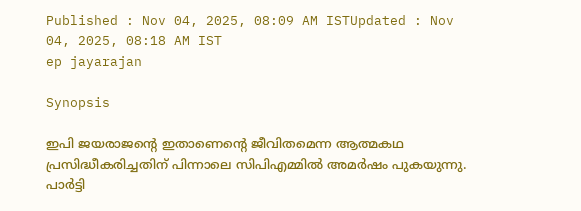Published : Nov 04, 2025, 08:09 AM ISTUpdated : Nov 04, 2025, 08:18 AM IST
ep jayarajan

Synopsis

ഇപി ജയരാജന്‍റെ ഇതാണെന്‍റെ ജീവിതമെന്ന ആത്മകഥ പ്രസിദ്ധീകരിച്ചതിന് പിന്നാലെ സിപിഎമ്മിൽ അമര്‍ഷം പുകയുന്നു. പാര്‍ട്ടി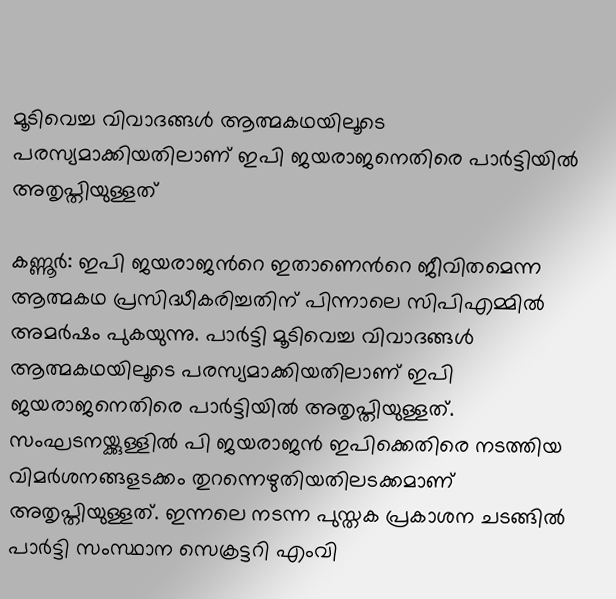മൂടിവെച്ച വിവാദങ്ങള്‍ ആത്മകഥയിലൂടെ പരസ്യമാക്കിയതിലാണ് ഇപി ജയരാജനെതിരെ പാര്‍ട്ടിയിൽ അതൃപ്തിയുള്ളത്

കണ്ണൂര്‍: ഇപി ജയരാജന്‍റെ ഇതാണെന്‍റെ ജീവിതമെന്ന ആത്മകഥ പ്രസിദ്ധീകരിച്ചതിന് പിന്നാലെ സിപിഎമ്മിൽ അമര്‍ഷം പുകയുന്നു. പാര്‍ട്ടി മൂടിവെച്ച വിവാദങ്ങള്‍ ആത്മകഥയിലൂടെ പരസ്യമാക്കിയതിലാണ് ഇപി ജയരാജനെതിരെ പാര്‍ട്ടിയിൽ അതൃപ്തിയുള്ളത്. സംഘടനയ്ക്കുള്ളിൽ പി ജയരാജൻ ഇപിക്കെതിരെ നടത്തിയ വിമര്‍ശനങ്ങളടക്കം തുറന്നെഴുതിയതിലടക്കമാണ് അതൃപ്തിയുള്ളത്. ഇന്നലെ നടന്ന പുസ്തക പ്രകാശന ചടങ്ങിൽ പാര്‍ട്ടി സംസ്ഥാന സെക്രട്ടറി എംവി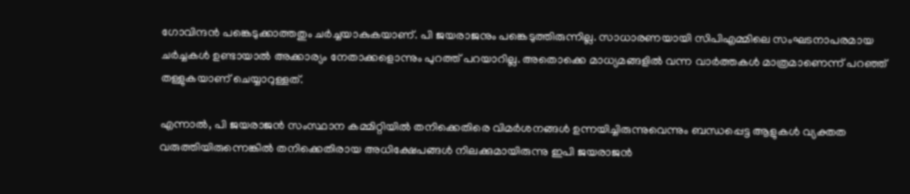ഗോവിന്ദൻ പങ്കെടുക്കാത്തതും ചര്‍ച്ചയാകുകയാണ്. പി ജയരാജനും പങ്കെടുത്തിരുന്നില്ല. സാധാരണയായി സിപിഎമ്മിലെ സംഘടനാപരമായ ചര്‍ച്ചകള്‍ ഉണ്ടായാൽ അക്കാര്യം നേതാക്കളൊന്നും പുറത്ത് പറയാറില്ല. അതൊക്കെ മാധ്യമങ്ങളിൽ വന്ന വാര്‍ത്തകള്‍ മാത്രമാണെന്ന് പറഞ്ഞ് തള്ളുകയാണ് ചെയ്യാറുള്ളത്.

എന്നാൽ, പി ജയരാജൻ സംസ്ഥാന കമ്മിറ്റിയിൽ തനിക്കെതിരെ വിമര്‍ശനങ്ങള്‍ ഉന്നയിച്ചിരുന്നുവെന്നും ബന്ധപ്പെട്ട ആളുകള്‍ വ്യക്തത വരുത്തിയിരുന്നെങ്കിൽ തനിക്കെതിരായ അധിക്ഷേപങ്ങള്‍ നിലക്കുമായിരുന്നു ഇപി ജയരാജൻ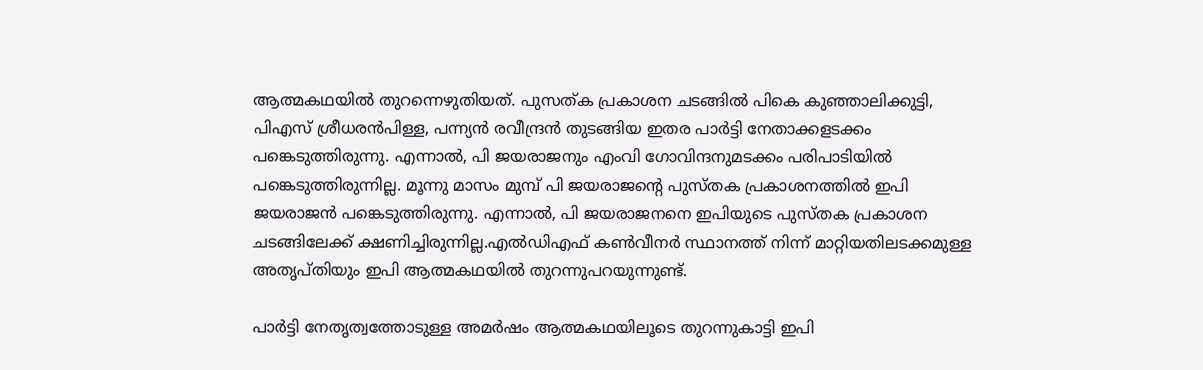ആത്മകഥയിൽ തുറന്നെഴുതിയത്. പുസത്ക പ്രകാശന ചടങ്ങിൽ പികെ കുഞ്ഞാലിക്കുട്ടി, പിഎസ് ശ്രീധരൻപിള്ള, പന്ന്യൻ രവീന്ദ്രൻ തുടങ്ങിയ ഇതര പാര്‍ട്ടി നേതാക്കളടക്കം പങ്കെടുത്തിരുന്നു. എന്നാൽ, പി ജയരാജനും എംവി ഗോവിന്ദനുമടക്കം പരിപാടിയിൽ പങ്കെടുത്തിരുന്നില്ല. മൂന്നു മാസം മുമ്പ് പി ജയരാജന്‍റെ പുസ്തക പ്രകാശനത്തിൽ ഇപി ജയരാജൻ പങ്കെടുത്തിരുന്നു. എന്നാൽ, പി ജയരാജനനെ ഇപിയുടെ പുസ്തക പ്രകാശന ചടങ്ങിലേക്ക് ക്ഷണിച്ചിരുന്നില്ല.എൽഡിഎഫ് കണ്‍വീനര്‍ സ്ഥാനത്ത് നിന്ന് മാറ്റിയതിലടക്കമുള്ള അതൃപ്തിയും ഇപി ആത്മകഥയിൽ തുറന്നുപറയുന്നുണ്ട്.

പാര്‍ട്ടി നേതൃത്വത്തോടുള്ള അമര്‍ഷം ആത്മകഥയിലൂടെ തുറന്നുകാട്ടി ഇപി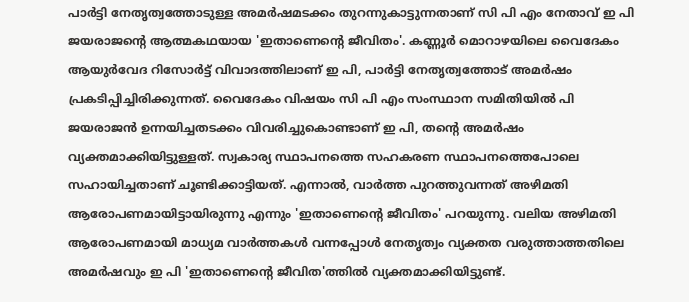പാർട്ടി നേതൃത്വത്തോടുള്ള അമർഷമടക്കം തുറന്നുകാട്ടുന്നതാണ് സി പി എം നേതാവ് ഇ പി ജയരാജന്‍റെ ആത്മകഥയായ 'ഇതാണെന്റെ ജീവിതം'. കണ്ണൂർ മൊറാഴയിലെ വൈദേകം ആയുർവേദ റിസോർട്ട് വിവാദത്തിലാണ് ഇ പി, പാർട്ടി നേതൃത്വത്തോട് അമർഷം പ്രകടിപ്പിച്ചിരിക്കുന്നത്. വൈദേകം വിഷയം സി പി എം സംസ്ഥാന സമിതിയിൽ പി ജയരാജൻ ഉന്നയിച്ചതടക്കം വിവരിച്ചുകൊണ്ടാണ് ഇ പി, തന്‍റെ അമർഷം വ്യക്തമാക്കിയിട്ടുള്ളത്. സ്വകാര്യ സ്ഥാപനത്തെ സഹകരണ സ്ഥാപനത്തെപോലെ സഹായിച്ചതാണ് ചൂണ്ടിക്കാട്ടിയത്. എന്നാൽ, വാർത്ത പുറത്തുവന്നത് അഴിമതി ആരോപണമായിട്ടായിരുന്നു എന്നും 'ഇതാണെന്റെ ജീവിതം' പറയുന്നു. വലിയ അഴിമതി ആരോപണമായി മാധ്യമ വാർത്തകൾ വന്നപ്പോൾ നേതൃത്വം വ്യക്തത വരുത്താത്തതിലെ അമർഷവും ഇ പി 'ഇതാണെന്റെ ജീവിത'ത്തിൽ വ്യക്തമാക്കിയിട്ടുണ്ട്.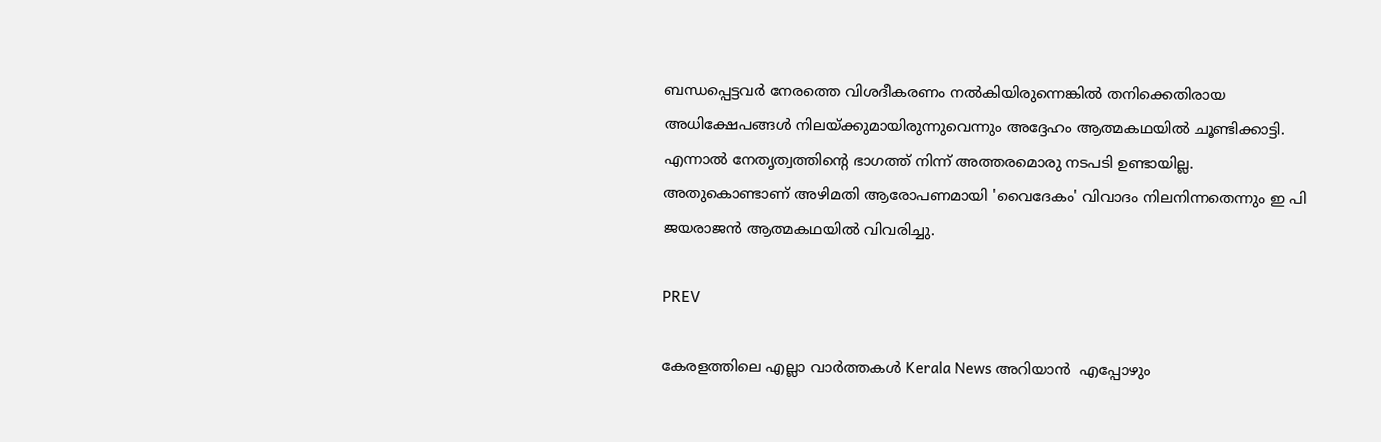ബന്ധപ്പെട്ടവർ നേരത്തെ വിശദീകരണം നൽകിയിരുന്നെങ്കിൽ തനിക്കെതിരായ അധിക്ഷേപങ്ങൾ നിലയ്ക്കുമായിരുന്നുവെന്നും അദ്ദേഹം ആത്മകഥയിൽ ചൂണ്ടിക്കാട്ടി. എന്നാൽ നേതൃത്വത്തിന്‍റെ ഭാഗത്ത് നിന്ന് അത്തരമൊരു നടപടി ഉണ്ടായില്ല. അതുകൊണ്ടാണ് അഴിമതി ആരോപണമായി 'വൈദേകം' വിവാദം നിലനിന്നതെന്നും ഇ പി ജയരാജൻ ആത്മകഥയിൽ വിവരിച്ചു.

PREV

കേരളത്തിലെ എല്ലാ വാർത്തകൾ Kerala News അറിയാൻ  എപ്പോഴും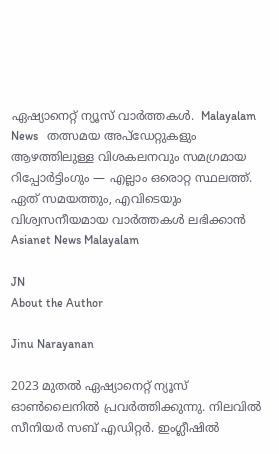ഏഷ്യാനെറ്റ് ന്യൂസ് വാർത്തകൾ.  Malayalam News   തത്സമയ അപ്‌ഡേറ്റുകളും ആഴത്തിലുള്ള വിശകലനവും സമഗ്രമായ റിപ്പോർട്ടിംഗും — എല്ലാം ഒരൊറ്റ സ്ഥലത്ത്. ഏത് സമയത്തും, എവിടെയും വിശ്വസനീയമായ വാർത്തകൾ ലഭിക്കാൻ Asianet News Malayalam

JN
About the Author

Jinu Narayanan

2023 മുതൽ ഏഷ്യാനെറ്റ് ന്യൂസ് ഓണ്‍ലൈനിൽ പ്രവര്‍ത്തിക്കുന്നു. നിലവിൽ സീനിയര്‍ സബ് എഡിറ്റര്‍. ഇംഗ്ലീഷിൽ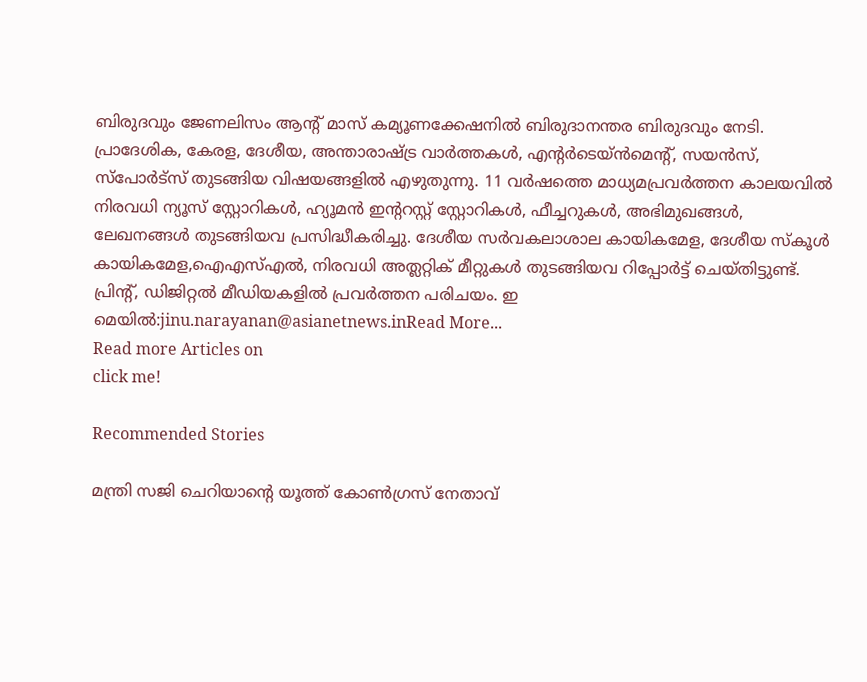ബിരുദവും ജേണലിസം ആന്‍റ് മാസ് കമ്യൂണക്കേഷനിൽ ബിരുദാനന്തര ബിരുദവും നേടി. പ്രാദേശിക, കേരള, ദേശീയ, അന്താരാഷ്ട്ര വാര്‍ത്തകള്‍, എന്റർടെയ്ൻമെൻ്റ്, സയൻസ്, സ്പോര്‍ട്സ് തുടങ്ങിയ വിഷയങ്ങളിൽ എഴുതുന്നു. 11 വര്‍ഷത്തെ മാധ്യമപ്രവര്‍ത്തന കാലയവിൽ നിരവധി ന്യൂസ് സ്റ്റോറികള്‍, ഹ്യൂമൻ ഇന്‍ററസ്റ്റ് സ്റ്റോറികള്‍, ഫീച്ചറുകള്‍, അഭിമുഖങ്ങള്‍, ലേഖനങ്ങള്‍ തുടങ്ങിയവ പ്രസിദ്ധീകരിച്ചു. ദേശീയ സര്‍വകലാശാല കായികമേള, ദേശീയ സ്കൂള്‍ കായികമേള,ഐഎസ്എൽ, നിരവധി അത്ലറ്റിക് മീറ്റുകള്‍ തുടങ്ങിയവ റിപ്പോര്‍ട്ട് ചെയ്തിട്ടുണ്ട്. പ്രിന്‍റ്, ഡിജിറ്റൽ മീഡിയകളിൽ പ്രവര്‍ത്തന പരിചയം. ഇ മെയിൽ:jinu.narayanan@asianetnews.inRead More...
Read more Articles on
click me!

Recommended Stories

മന്ത്രി സജി ചെറിയാന്‍റെ യൂത്ത് കോൺഗ്രസ് നേതാവ്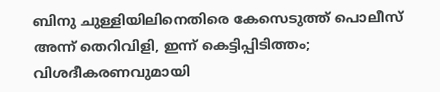ബിനു ചുള്ളിയിലിനെതിരെ കേസെടുത്ത് പൊലീസ്
അന്ന് തെറിവിളി, ഇന്ന് കെട്ടിപ്പിടിത്തം; വിശദീകരണവുമായി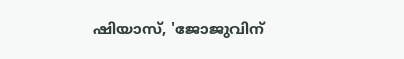ഷിയാസ്, 'ജോജുവിന്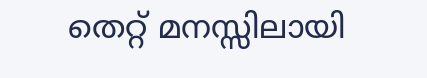തെറ്റ് മനസ്സിലായി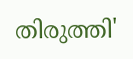തിരുത്തി'